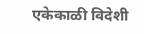एकेकाळी विदेशी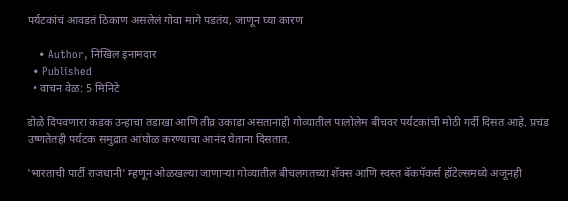पर्यटकांचं आवडतं ठिकाण असलेलं गोवा मागे पडतंय, जाणून घ्या कारण

    • Author, निखिल इनामदार
  • Published
  • वाचन वेळ: 5 मिनिटे

डोळे दिपवणारा कडक उन्हाचा तडाखा आणि तीव्र उकाडा असतानाही गोव्यातील पालोलेम बीचवर पर्यटकांची मोठी गर्दी दिसत आहे. प्रचंड उष्णतेतही पर्यटक समुद्रात आंघोळ करण्याचा आनंद घेताना दिसतात.

'भारताची पार्टी राजधानी' म्हणून ओळखल्या जाणाऱ्या गोव्यातील बीचलगतच्या शॅक्स आणि स्वस्त बॅकपॅकर्स हॉटेल्समध्ये अजूनही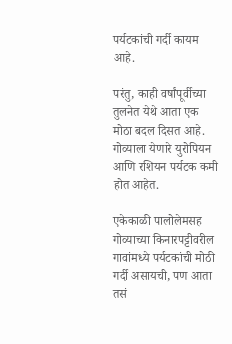पर्यटकांची गर्दी कायम आहे.

परंतु, काही वर्षांपूर्वीच्या तुलनेत येथे आता एक मोठा बदल दिसत आहे. गोव्याला येणारे युरोपियन आणि रशियन पर्यटक कमी होत आहेत.

एकेकाळी पालोलेमसह गोव्याच्या किनारपट्टीवरील गावांमध्ये पर्यटकांची मोठी गर्दी असायची, पण आता तसं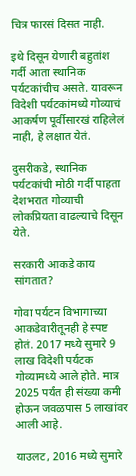चित्र फारसं दिसत नाही.

इथे दिसून येणारी बहुतांश गर्दी आता स्थानिक पर्यटकांचीच असते. यावरून विदेशी पर्यटकांमध्ये गोव्याचं आकर्षण पूर्वीसारखं राहिलेलं नाही, हे लक्षात येतं.

दुसरीकडे, स्थानिक पर्यटकांची मोठी गर्दी पाहता देशभरात गोव्याची लोकप्रियता वाढल्याचे दिसून येते.

सरकारी आकडे काय सांगतात?

गोवा पर्यटन विभागाच्या आकडेवारीतूनही हे स्पष्ट होतं. 2017 मध्ये सुमारे 9 लाख विदेशी पर्यटक गोव्यामध्ये आले होते. मात्र 2025 पर्यंत ही संख्या कमी होऊन जवळपास 5 लाखांवर आली आहे.

याउलट, 2016 मध्ये सुमारे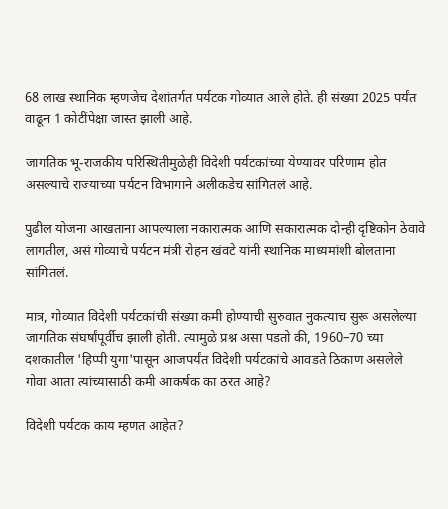68 लाख स्थानिक म्हणजेच देशांतर्गत पर्यटक गोव्यात आले होते. ही संख्या 2025 पर्यंत वाढून 1 कोटींपेक्षा जास्त झाली आहे.

जागतिक भू-राजकीय परिस्थितीमुळेही विदेशी पर्यटकांच्या येण्यावर परिणाम होत असल्याचे राज्याच्या पर्यटन विभागाने अलीकडेच सांगितलं आहे.

पुढील योजना आखताना आपल्याला नकारात्मक आणि सकारात्मक दोन्ही दृष्टिकोन ठेवावे लागतील, असं गोव्याचे पर्यटन मंत्री रोहन खंवटे यांनी स्थानिक माध्यमांशी बोलताना सांगितलं.

मात्र, गोव्यात विदेशी पर्यटकांची संख्या कमी होण्याची सुरुवात नुकत्याच सुरू असलेल्या जागतिक संघर्षांपूर्वीच झाली होती. त्यामुळे प्रश्न असा पडतो की, 1960–70 च्या दशकातील 'हिप्पी युगा'पासून आजपर्यंत विदेशी पर्यटकांचे आवडते ठिकाण असलेले गोवा आता त्यांच्यासाठी कमी आकर्षक का ठरत आहे?

विदेशी पर्यटक काय म्हणत आहेत?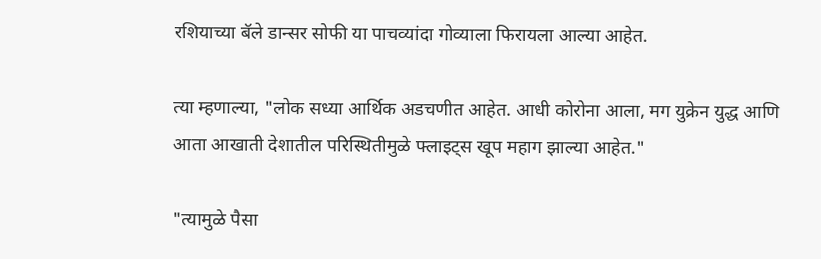रशियाच्या बॅले डान्सर सोफी या पाचव्यांदा गोव्याला फिरायला आल्या आहेत.

त्या म्हणाल्या, "लोक सध्या आर्थिक अडचणीत आहेत. आधी कोरोना आला, मग युक्रेन युद्ध आणि आता आखाती देशातील परिस्थितीमुळे फ्लाइट्स खूप महाग झाल्या आहेत."

"त्यामुळे पैसा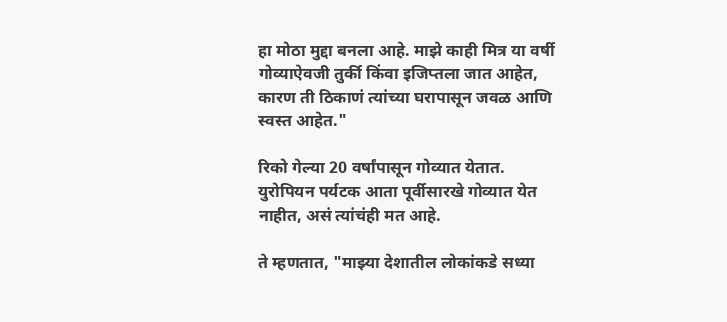हा मोठा मुद्दा बनला आहे. माझे काही मित्र या वर्षी गोव्याऐवजी तुर्की किंवा इजिप्तला जात आहेत, कारण ती ठिकाणं त्यांच्या घरापासून जवळ आणि स्वस्त आहेत."

रिको गेल्या 20 वर्षांपासून गोव्यात येतात. युरोपियन पर्यटक आता पूर्वीसारखे गोव्यात येत नाहीत, असं त्यांचंही मत आहे.

ते म्हणतात, "माझ्या देशातील लोकांकडे सध्या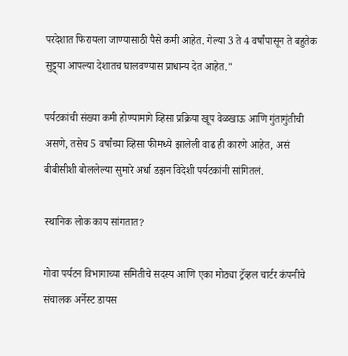परदेशात फिरायला जाण्यासाठी पैसे कमी आहेत. गेल्या 3 ते 4 वर्षांपासून ते बहुतेक सुट्ट्या आपल्या देशातच घालवण्यास प्राधान्य देत आहेत."

पर्यटकांची संख्या कमी होण्यामागे व्हिसा प्रक्रिया खूप वेळखाऊ आणि गुंतागुंतीची असणे, तसेच 5 वर्षांच्या व्हिसा फीमध्ये झालेली वाढ ही कारणे आहेत, असं बीबीसीशी बोललेल्या सुमारे अर्धा डझन विदेशी पर्यटकांनी सांगितलं.

स्थानिक लोक काय सांगतात?

गोवा पर्यटन विभागाच्या समितीचे सदस्य आणि एका मोठ्या ट्रॅव्हल चार्टर कंपनीचे संचालक अर्नेस्ट डायस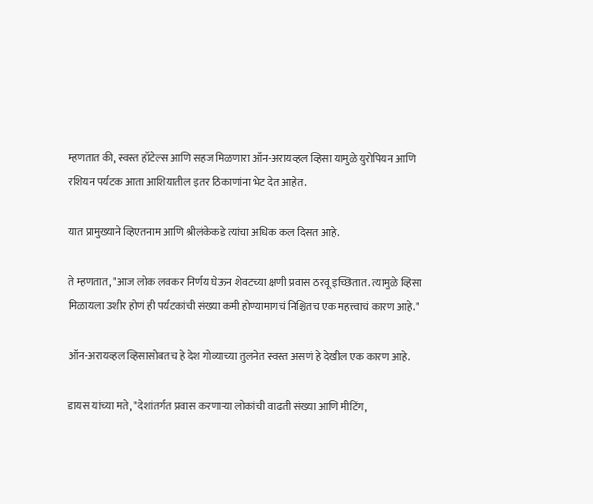म्हणतात की, स्वस्त हॉटेल्स आणि सहज मिळणारा ऑन-अरायव्हल व्हिसा यामुळे युरोपियन आणि रशियन पर्यटक आता आशियातील इतर ठिकाणांना भेट देत आहेत.

यात प्रामुख्याने व्हिएतनाम आणि श्रीलंकेकडे त्यांचा अधिक कल दिसत आहे.

ते म्हणतात, "आज लोक लवकर निर्णय घेऊन शेवटच्या क्षणी प्रवास ठरवू इच्छितात. त्यामुळे व्हिसा मिळायला उशीर होणं ही पर्यटकांची संख्या कमी होण्यामागचं निश्चितच एक महत्त्वाचं कारण आहे."

ऑन-अरायव्हल व्हिसासोबतच हे देश गोव्याच्या तुलनेत स्वस्त असणं हे देखील एक कारण आहे.

डायस यांच्या मते, "देशांतर्गत प्रवास करणाऱ्या लोकांची वाढती संख्या आणि मीटिंग,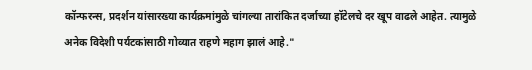कॉन्फरन्स, प्रदर्शन यांसारख्या कार्यक्रमांमुळे चांगल्या तारांकित दर्जाच्या हॉटेलचे दर खूप वाढले आहेत. त्यामुळे अनेक विदेशी पर्यटकांसाठी गोव्यात राहणे महाग झालं आहे."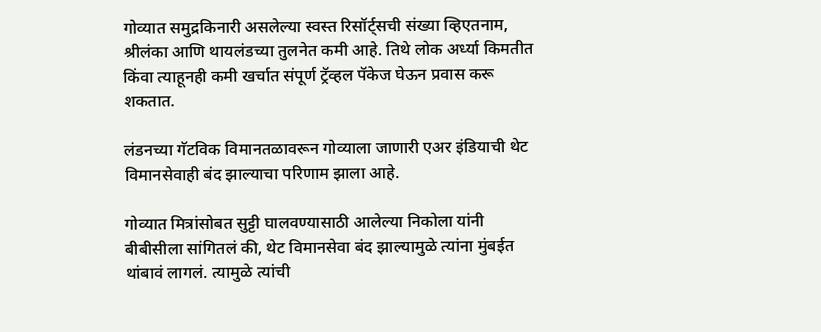गोव्यात समुद्रकिनारी असलेल्या स्वस्त रिसॉर्ट्सची संख्या व्हिएतनाम, श्रीलंका आणि थायलंडच्या तुलनेत कमी आहे. तिथे लोक अर्ध्या किमतीत किंवा त्याहूनही कमी खर्चात संपूर्ण ट्रॅव्हल पॅकेज घेऊन प्रवास करू शकतात.

लंडनच्या गॅटविक विमानतळावरून गोव्याला जाणारी एअर इंडियाची थेट विमानसेवाही बंद झाल्याचा परिणाम झाला आहे.

गोव्यात मित्रांसोबत सुट्टी घालवण्यासाठी आलेल्या निकोला यांनी बीबीसीला सांगितलं की, थेट विमानसेवा बंद झाल्यामुळे त्यांना मुंबईत थांबावं लागलं. त्यामुळे त्यांची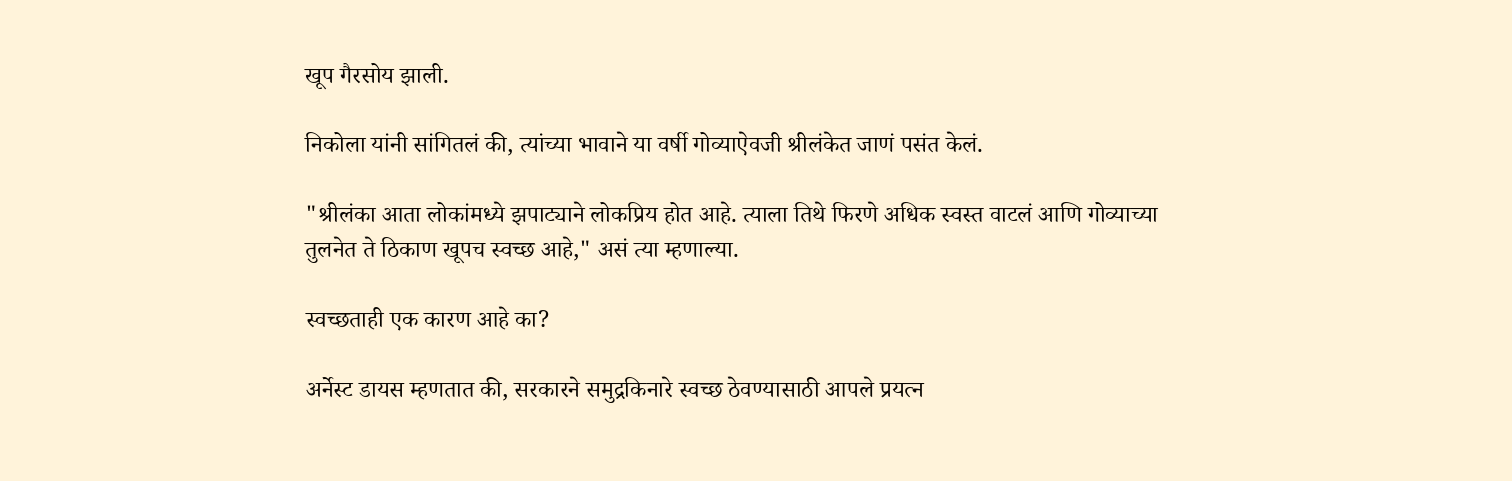खूप गैरसोय झाली.

निकोला यांनी सांगितलं की, त्यांच्या भावाने या वर्षी गोव्याऐवजी श्रीलंकेत जाणं पसंत केलं.

"श्रीलंका आता लोकांमध्ये झपाट्याने लोकप्रिय होत आहे. त्याला तिथे फिरणे अधिक स्वस्त वाटलं आणि गोव्याच्या तुलनेत ते ठिकाण खूपच स्वच्छ आहे," असं त्या म्हणाल्या.

स्वच्छताही एक कारण आहे का?

अर्नेस्ट डायस म्हणतात की, सरकारने समुद्रकिनारे स्वच्छ ठेवण्यासाठी आपले प्रयत्न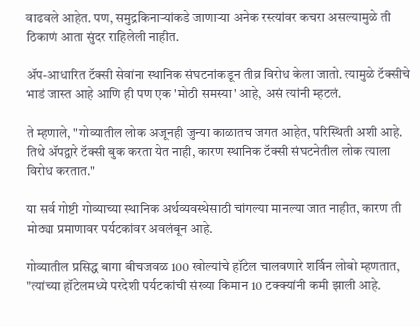वाढवले आहेत. पण, समुद्रकिनाऱ्यांकडे जाणाऱ्या अनेक रस्त्यांवर कचरा असल्यामुळे ती ठिकाणं आता सुंदर राहिलेली नाहीत.

ॲप-आधारित टॅक्सी सेवांना स्थानिक संघटनांकडून तीव्र विरोध केला जातो. त्यामुळे टॅक्सीचे भाडं जास्त आहे आणि ही पण एक 'मोठी समस्या' आहे, असं त्यांनी म्हटलं.

ते म्हणाले, "गोव्यातील लोक अजूनही जुन्या काळातच जगत आहेत, परिस्थिती अशी आहे. तिथे ॲपद्वारे टॅक्सी बुक करता येत नाही, कारण स्थानिक टॅक्सी संघटनेतील लोक त्याला विरोध करतात."

या सर्व गोष्टी गोव्याच्या स्थानिक अर्थव्यवस्थेसाठी चांगल्या मानल्या जात नाहीत, कारण ती मोठ्या प्रमाणावर पर्यटकांवर अवलंबून आहे.

गोव्यातील प्रसिद्ध बागा बीचजवळ 100 खोल्यांचे हॉटेल चालवणारे शर्विन लोबो म्हणतात, "त्यांच्या हॉटेलमध्ये परदेशी पर्यटकांची संख्या किमान 10 टक्क्यांनी कमी झाली आहे.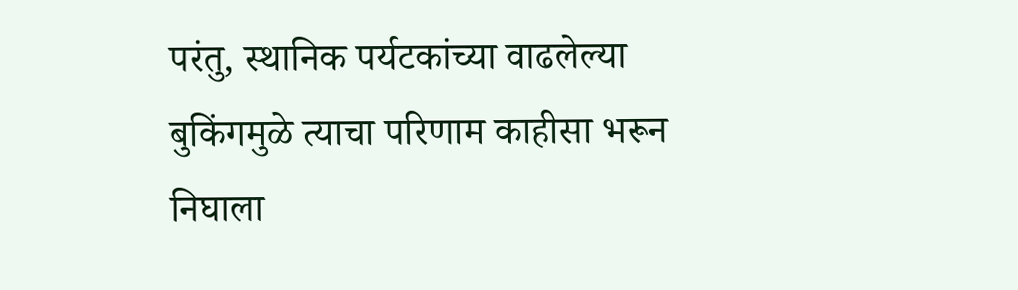परंतु, स्थानिक पर्यटकांच्या वाढलेल्या बुकिंगमुळे त्याचा परिणाम काहीसा भरून निघाला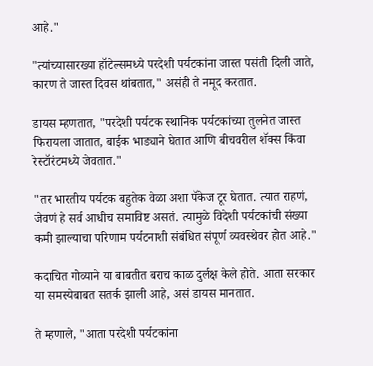आहे."

"त्यांच्यासारख्या हॉटेल्समध्ये परदेशी पर्यटकांना जास्त पसंती दिली जाते, कारण ते जास्त दिवस थांबतात," असंही ते नमूद करतात.

डायस म्हणतात, "परदेशी पर्यटक स्थानिक पर्यटकांच्या तुलनेत जास्त फिरायला जातात, बाईक भाड्याने घेतात आणि बीचवरील शॅक्स किंवा रेस्टॉरंटमध्ये जेवतात."

"तर भारतीय पर्यटक बहुतेक वेळा अशा पॅकेज टूर घेतात. त्यात राहणं, जेवणं हे सर्व आधीच समाविष्ट असतं. त्यामुळे विदेशी पर्यटकांची संख्या कमी झाल्याचा परिणाम पर्यटनाशी संबंधित संपूर्ण व्यवस्थेवर होत आहे."

कदाचित गोव्याने या बाबतीत बराच काळ दुर्लक्ष केले होते. आता सरकार या समस्येबाबत सतर्क झाली आहे, असं डायस मानतात.

ते म्हणाले, "आता परदेशी पर्यटकांना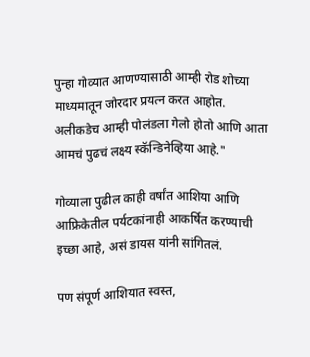पुन्हा गोव्यात आणण्यासाठी आम्ही रोड शोच्या माध्यमातून जोरदार प्रयत्न करत आहोत. अलीकडेच आम्ही पोलंडला गेलो होतो आणि आता आमचं पुढचं लक्ष्य स्कॅन्डिनेव्हिया आहे."

गोव्याला पुढील काही वर्षांत आशिया आणि आफ्रिकेतील पर्यटकांनाही आकर्षित करण्याची इच्छा आहे, असं डायस यांनी सांगितलं.

पण संपूर्ण आशियात स्वस्त,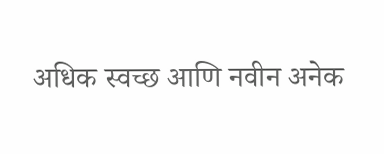अधिक स्वच्छ आणि नवीन अनेक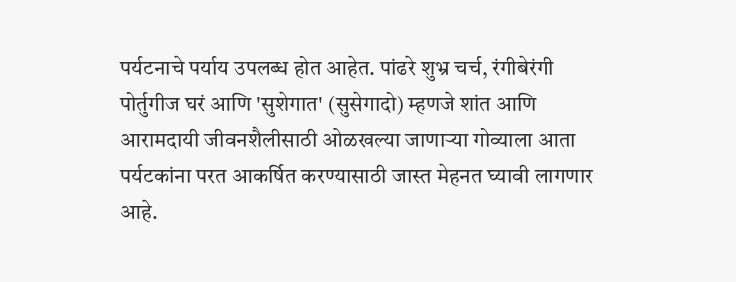पर्यटनाचे पर्याय उपलब्ध होत आहेत. पांढरे शुभ्र चर्च, रंगीबेरंगी पोर्तुगीज घरं आणि 'सुशेगात' (सुसेगादो) म्हणजे शांत आणि आरामदायी जीवनशैलीसाठी ओळखल्या जाणाऱ्या गोव्याला आता पर्यटकांना परत आकर्षित करण्यासाठी जास्त मेहनत घ्यावी लागणार आहे.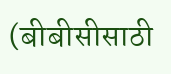(बीबीसीसाठी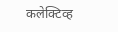कलेक्टिव्ह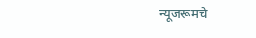न्यूजरूमचे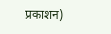प्रकाशन)